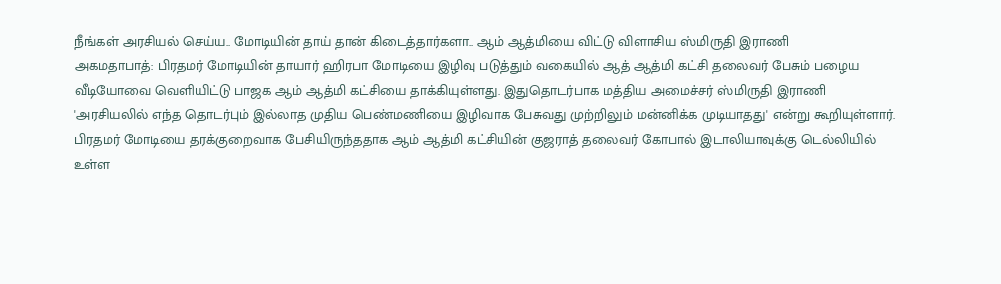நீங்கள் அரசியல் செய்ய.. மோடியின் தாய் தான் கிடைத்தார்களா.. ஆம் ஆத்மியை விட்டு விளாசிய ஸ்மிருதி இராணி
அகமதாபாத்: பிரதமர் மோடியின் தாயார் ஹிரபா மோடியை இழிவு படுத்தும் வகையில் ஆத் ஆத்மி கட்சி தலைவர் பேசும் பழைய வீடியோவை வெளியிட்டு பாஜக ஆம் ஆத்மி கட்சியை தாக்கியுள்ளது. இதுதொடர்பாக மத்திய அமைச்சர் ஸ்மிருதி இராணி 'அரசியலில் எந்த தொடர்பும் இல்லாத முதிய பெண்மணியை இழிவாக பேசுவது முற்றிலும் மன்னிக்க முடியாதது' என்று கூறியுள்ளார்.
பிரதமர் மோடியை தரக்குறைவாக பேசியிருந்ததாக ஆம் ஆத்மி கட்சியின் குஜராத் தலைவர் கோபால் இடாலியாவுக்கு டெல்லியில் உள்ள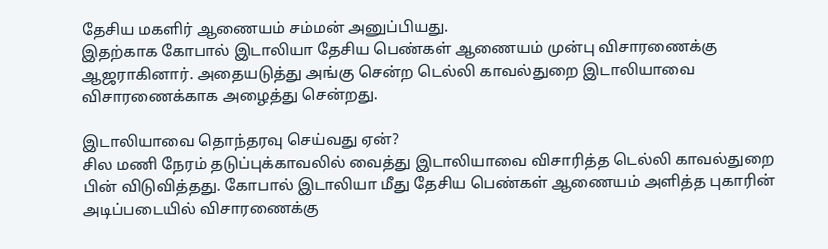தேசிய மகளிர் ஆணையம் சம்மன் அனுப்பியது.
இதற்காக கோபால் இடாலியா தேசிய பெண்கள் ஆணையம் முன்பு விசாரணைக்கு ஆஜராகினார். அதையடுத்து அங்கு சென்ற டெல்லி காவல்துறை இடாலியாவை விசாரணைக்காக அழைத்து சென்றது.

இடாலியாவை தொந்தரவு செய்வது ஏன்?
சில மணி நேரம் தடுப்புக்காவலில் வைத்து இடாலியாவை விசாரித்த டெல்லி காவல்துறை பின் விடுவித்தது. கோபால் இடாலியா மீது தேசிய பெண்கள் ஆணையம் அளித்த புகாரின் அடிப்படையில் விசாரணைக்கு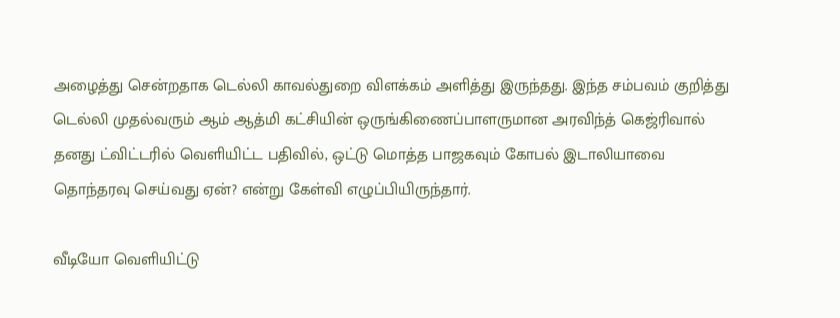அழைத்து சென்றதாக டெல்லி காவல்துறை விளக்கம் அளித்து இருந்தது. இந்த சம்பவம் குறித்து டெல்லி முதல்வரும் ஆம் ஆத்மி கட்சியின் ஒருங்கிணைப்பாளருமான அரவிந்த் கெஜ்ரிவால் தனது ட்விட்டரில் வெளியிட்ட பதிவில், ஒட்டு மொத்த பாஜகவும் கோபல் இடாலியாவை தொந்தரவு செய்வது ஏன்? என்று கேள்வி எழுப்பியிருந்தார்.

வீடியோ வெளியிட்டு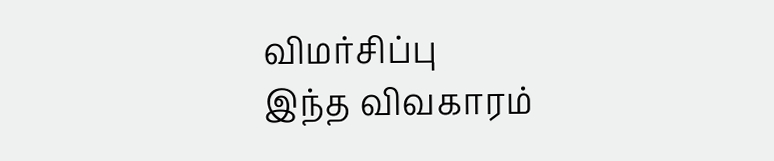விமர்சிப்பு
இந்த விவகாரம்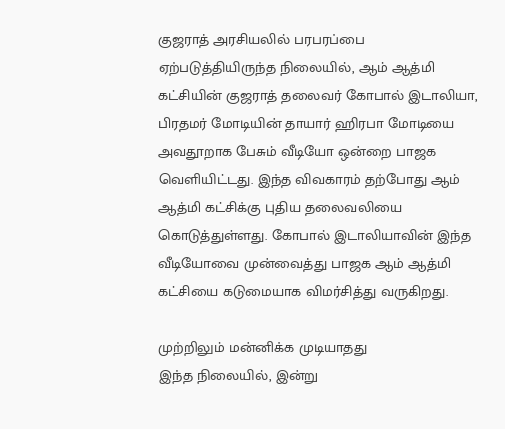குஜராத் அரசியலில் பரபரப்பை ஏற்படுத்தியிருந்த நிலையில், ஆம் ஆத்மி கட்சியின் குஜராத் தலைவர் கோபால் இடாலியா, பிரதமர் மோடியின் தாயார் ஹிரபா மோடியை அவதூறாக பேசும் வீடியோ ஒன்றை பாஜக வெளியிட்டது. இந்த விவகாரம் தற்போது ஆம் ஆத்மி கட்சிக்கு புதிய தலைவலியை கொடுத்துள்ளது. கோபால் இடாலியாவின் இந்த வீடியோவை முன்வைத்து பாஜக ஆம் ஆத்மி கட்சியை கடுமையாக விமர்சித்து வருகிறது.

முற்றிலும் மன்னிக்க முடியாதது
இந்த நிலையில், இன்று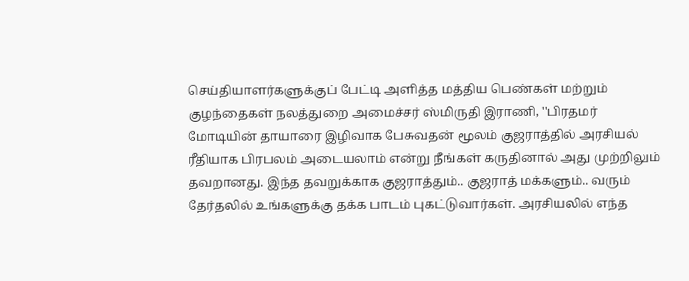செய்தியாளர்களுக்குப் பேட்டி அளித்த மத்திய பெண்கள் மற்றும் குழந்தைகள் நலத்துறை அமைச்சர் ஸ்மிருதி இராணி, ''பிரதமர் மோடியின் தாயாரை இழிவாக பேசுவதன் மூலம் குஜராத்தில் அரசியல் ரீதியாக பிரபலம் அடையலாம் என்று நீங்கள் கருதினால் அது முற்றிலும் தவறானது. இந்த தவறுக்காக குஜராத்தும்.. குஜராத் மக்களும்.. வரும் தேர்தலில் உங்களுக்கு தக்க பாடம் புகட்டுவார்கள். அரசியலில் எந்த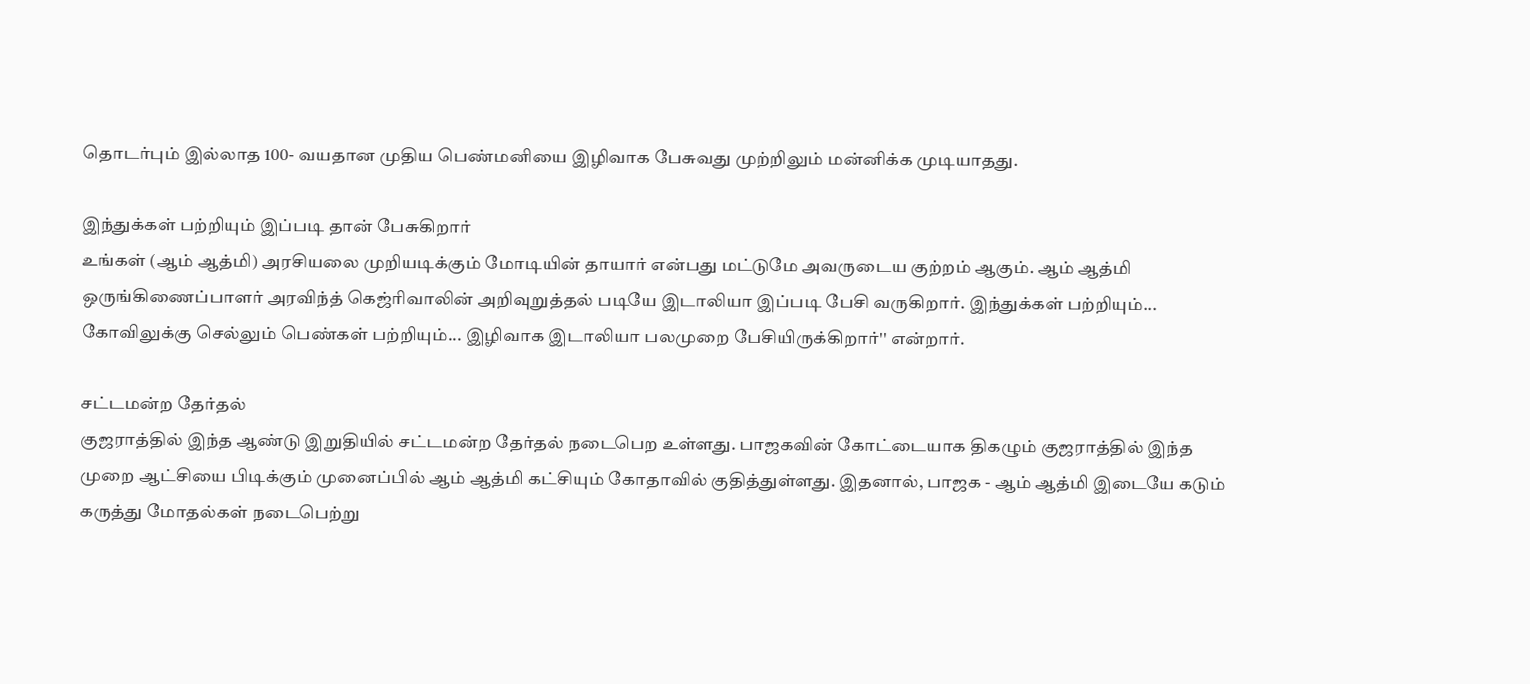தொடர்பும் இல்லாத 100- வயதான முதிய பெண்மனியை இழிவாக பேசுவது முற்றிலும் மன்னிக்க முடியாதது.

இந்துக்கள் பற்றியும் இப்படி தான் பேசுகிறார்
உங்கள் (ஆம் ஆத்மி) அரசியலை முறியடிக்கும் மோடியின் தாயார் என்பது மட்டுமே அவருடைய குற்றம் ஆகும். ஆம் ஆத்மி ஒருங்கிணைப்பாளர் அரவிந்த் கெஜ்ரிவாலின் அறிவுறுத்தல் படியே இடாலியா இப்படி பேசி வருகிறார். இந்துக்கள் பற்றியும்... கோவிலுக்கு செல்லும் பெண்கள் பற்றியும்... இழிவாக இடாலியா பலமுறை பேசியிருக்கிறார்'' என்றார்.

சட்டமன்ற தேர்தல்
குஜராத்தில் இந்த ஆண்டு இறுதியில் சட்டமன்ற தேர்தல் நடைபெற உள்ளது. பாஜகவின் கோட்டையாக திகழும் குஜராத்தில் இந்த முறை ஆட்சியை பிடிக்கும் முனைப்பில் ஆம் ஆத்மி கட்சியும் கோதாவில் குதித்துள்ளது. இதனால், பாஜக - ஆம் ஆத்மி இடையே கடும் கருத்து மோதல்கள் நடைபெற்று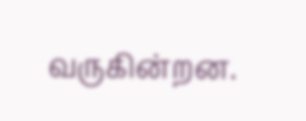வருகின்றன.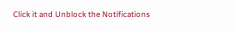Click it and Unblock the Notifications